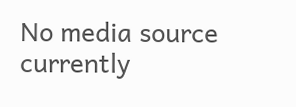No media source currently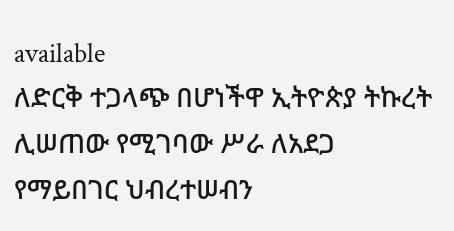available
ለድርቅ ተጋላጭ በሆነችዋ ኢትዮጵያ ትኩረት ሊሠጠው የሚገባው ሥራ ለአደጋ የማይበገር ህብረተሠብን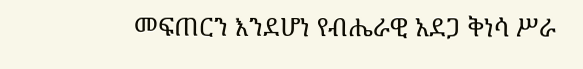መፍጠርን እንደሆነ የብሔራዊ አደጋ ቅነሳ ሥራ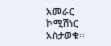አመራር ኮሚሽነር አስታወቁ፡፡